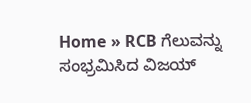Home » RCB ಗೆಲುವನ್ನು ಸಂಭ್ರಮಿಸಿದ ವಿಜಯ್‌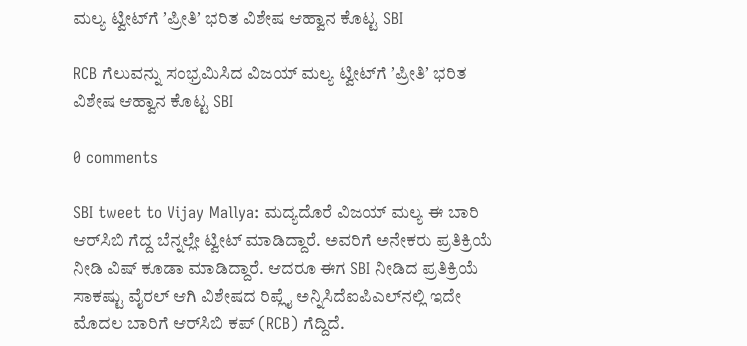ಮಲ್ಯ ಟ್ವೀಟ್‌ಗೆ ʼಪ್ರೀತಿʼ ಭರಿತ ವಿಶೇಷ ಆಹ್ವಾನ ಕೊಟ್ಟ SBI

RCB ಗೆಲುವನ್ನು ಸಂಭ್ರಮಿಸಿದ ವಿಜಯ್‌ ಮಲ್ಯ ಟ್ವೀಟ್‌ಗೆ ʼಪ್ರೀತಿʼ ಭರಿತ ವಿಶೇಷ ಆಹ್ವಾನ ಕೊಟ್ಟ SBI

0 comments

SBI tweet to Vijay Mallya: ಮದ್ಯದೊರೆ ವಿಜಯ್‌ ಮಲ್ಯ ಈ ಬಾರಿ ಆರ್‌ಸಿಬಿ ಗೆದ್ದ ಬೆನ್ನಲ್ಲೇ ಟ್ವೀಟ್‌ ಮಾಡಿದ್ದಾರೆ. ಅವರಿಗೆ ಅನೇಕರು ಪ್ರತಿಕ್ರಿಯೆ ನೀಡಿ ವಿಷ್ ಕೂಡಾ ಮಾಡಿದ್ದಾರೆ. ಆದರೂ ಈಗ SBI ನೀಡಿದ ಪ್ರತಿಕ್ರಿಯೆ ಸಾಕಷ್ಟು ವೈರಲ್‌ ಆಗಿ ವಿಶೇಷದ ರಿಪ್ಲೈ ಅನ್ನಿಸಿದೆಐಪಿಎಲ್‌ನಲ್ಲಿ ಇದೇ ಮೊದಲ ಬಾರಿಗೆ ಆರ್‌ಸಿಬಿ ಕಪ್‌ (RCB) ಗೆದ್ದಿದೆ.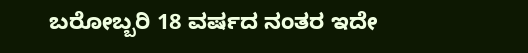ಬರೋಬ್ಬರಿ 18 ವರ್ಷದ ನಂತರ ಇದೇ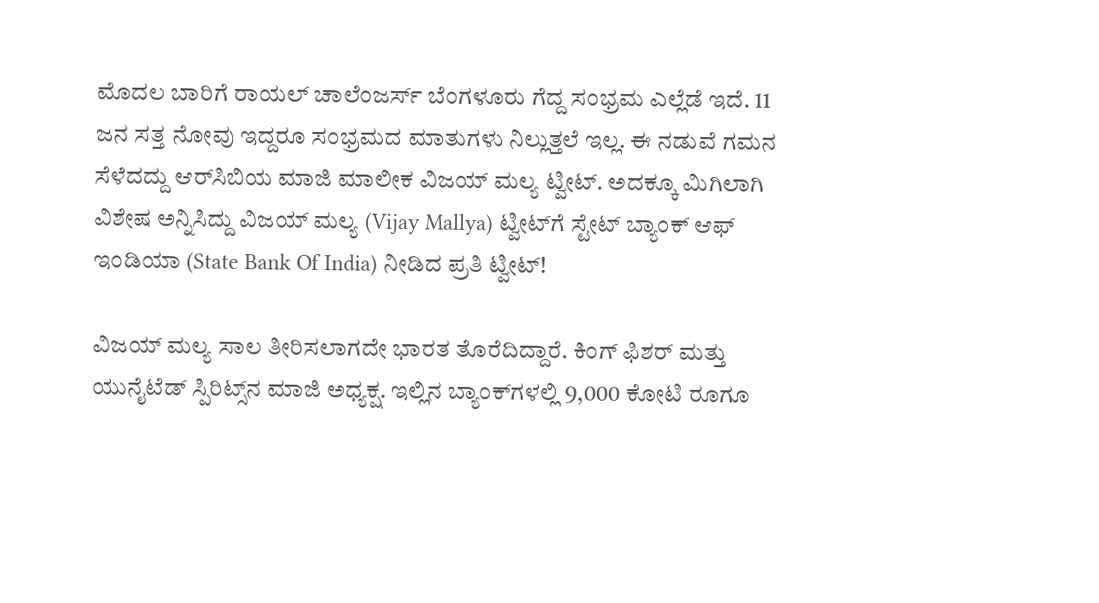ಮೊದಲ ಬಾರಿಗೆ ರಾಯಲ್‌ ಚಾಲೆಂಜರ್ಸ್‌ ಬೆಂಗಳೂರು ಗೆದ್ದ ಸಂಭ್ರಮ ಎಲ್ಲೆಡೆ ಇದೆ. 11 ಜನ ಸತ್ತ ನೋವು ಇದ್ದರೂ ಸಂಭ್ರಮದ ಮಾತುಗಳು ನಿಲ್ಲುತ್ತಲೆ ಇಲ್ಲ. ಈ ನಡುವೆ ಗಮನ ಸೆಳೆದದ್ದು ಆರ್‌ಸಿಬಿಯ ಮಾಜಿ ಮಾಲೀಕ ವಿಜಯ್‌ ಮಲ್ಯ ಟ್ವೀಟ್‌. ಅದಕ್ಕೂ ಮಿಗಿಲಾಗಿ ವಿಶೇಷ ಅನ್ನಿಸಿದ್ದು ವಿಜಯ್‌ ಮಲ್ಯ (Vijay Mallya) ಟ್ವೀಟ್‌ಗೆ ಸ್ಟೇಟ್‌ ಬ್ಯಾಂಕ್‌ ಆಫ್‌ ಇಂಡಿಯಾ (State Bank Of India) ನೀಡಿದ ಪ್ರತಿ ಟ್ವೀಟ್!

ವಿಜಯ್‌ ಮಲ್ಯ ಸಾಲ ತೀರಿಸಲಾಗದೇ ಭಾರತ ತೊರೆದಿದ್ದಾರೆ. ಕಿಂಗ್‌ ಫಿಶರ್‌ ಮತ್ತು ಯುನೈಟೆಡ್ ಸ್ಪಿರಿಟ್ಸ್‌ನ ಮಾಜಿ ಅಧ್ಯಕ್ಷ. ಇಲ್ಲಿನ ಬ್ಯಾಂಕ್‌ಗಳಲ್ಲಿ 9,000 ಕೋಟಿ ರೂಗೂ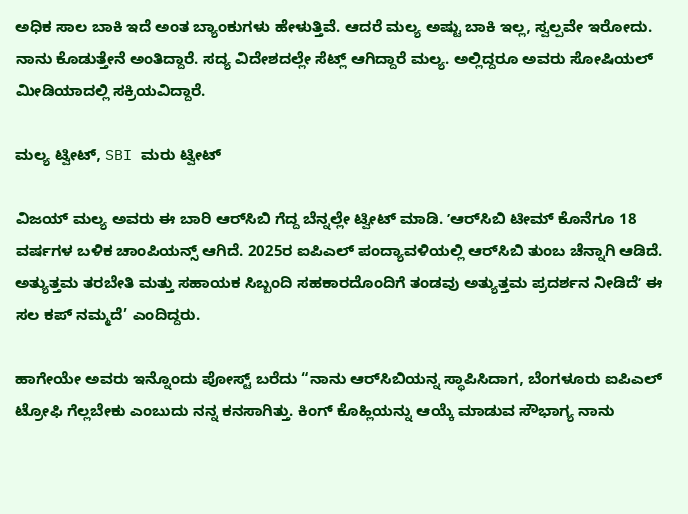ಅಧಿಕ ಸಾಲ ಬಾಕಿ ಇದೆ ಅಂತ ಬ್ಯಾಂಕುಗಳು ಹೇಳುತ್ತಿವೆ. ಆದರೆ ಮಲ್ಯ ಅಷ್ಟು ಬಾಕಿ ಇಲ್ಲ, ಸ್ವಲ್ಪವೇ ಇರೋದು. ನಾನು ಕೊಡುತ್ತೇನೆ ಅಂತಿದ್ದಾರೆ. ಸದ್ಯ ವಿದೇಶದಲ್ಲೇ ಸೆಟ್ಲ್‌ ಆಗಿದ್ದಾರೆ ಮಲ್ಯ. ಅಲ್ಲಿದ್ದರೂ ಅವರು ಸೋಷಿಯಲ್‌ ಮೀಡಿಯಾದಲ್ಲಿ ಸಕ್ರಿಯವಿದ್ದಾರೆ.

ಮಲ್ಯ ಟ್ವೀಟ್‌, SBI ಮರು ಟ್ವೀಟ್

ವಿಜಯ್‌ ಮಲ್ಯ ಅವರು ಈ ಬಾರಿ ಆರ್‌ಸಿಬಿ ಗೆದ್ದ ಬೆನ್ನಲ್ಲೇ ಟ್ವೀಟ್‌ ಮಾಡಿ. ʼಆರ್‌ಸಿಬಿ ಟೀಮ್‌ ಕೊನೆಗೂ 18 ವರ್ಷಗಳ ಬಳಿಕ ಚಾಂಪಿಯನ್ಸ್‌ ಆಗಿದೆ. 2025ರ ಐಪಿಎಲ್‌ ಪಂದ್ಯಾವಳಿಯಲ್ಲಿ ಆರ್‌ಸಿಬಿ ತುಂಬ ಚೆನ್ನಾಗಿ ಆಡಿದೆ. ಅತ್ಯುತ್ತಮ ತರಬೇತಿ ಮತ್ತು ಸಹಾಯಕ ಸಿಬ್ಬಂದಿ ಸಹಕಾರದೊಂದಿಗೆ ತಂಡವು ಅತ್ಯುತ್ತಮ ಪ್ರದರ್ಶನ ನೀಡಿದೆʼ ಈ ಸಲ ಕಪ್‌ ನಮ್ಮದೆ’ ಎಂದಿದ್ದರು.

ಹಾಗೇಯೇ ಅವರು ಇನ್ನೊಂದು ಪೋಸ್ಟ್‌ ಬರೆದು “ನಾನು ಆರ್‌ಸಿಬಿಯನ್ನ ಸ್ಥಾಪಿಸಿದಾಗ, ಬೆಂಗಳೂರು ಐಪಿಎಲ್‌ ಟ್ರೋಫಿ ಗೆಲ್ಲಬೇಕು ಎಂಬುದು ನನ್ನ ಕನಸಾಗಿತ್ತು. ಕಿಂಗ್‌ ಕೊಹ್ಲಿಯನ್ನು ಆಯ್ಕೆ ಮಾಡುವ ಸೌಭಾಗ್ಯ ನಾನು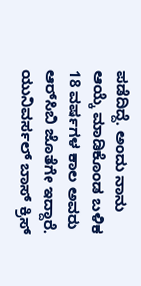ಪಡೆದಿದ್ದೆ. ಅಂದು ನಾನು ಆಯ್ಕೆ ಮಾಡಿಕೊಂಡ ಬಳಿಕ 18 ವರ್ಷಗಳ ಕಾಲ ಅವರು ಆರ್‌ಸಿಬಿ ಜೊತೆಗೇ ಇದ್ದಾರೆ. ಯುನಿವರ್ಸಲ್ ಬಾಸ್‌ ಕ್ರಿಸ್‌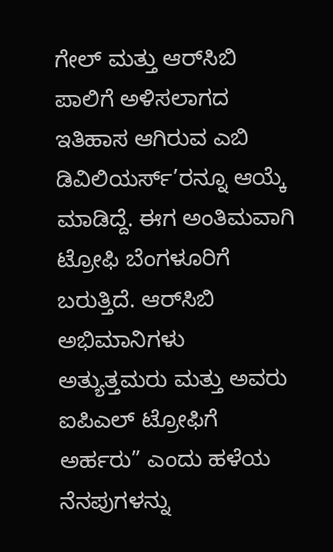ಗೇಲ್‌ ಮತ್ತು ಆರ್‌ಸಿಬಿ ಪಾಲಿಗೆ ಅಳಿಸಲಾಗದ ಇತಿಹಾಸ ಆಗಿರುವ ಎಬಿ ಡಿವಿಲಿಯರ್ಸ್’ರನ್ನೂ ಆಯ್ಕೆ ಮಾಡಿದ್ದೆ. ಈಗ ಅಂತಿಮವಾಗಿ ಟ್ರೋಫಿ ಬೆಂಗಳೂರಿಗೆ ಬರುತ್ತಿದೆ. ಆರ್‌ಸಿಬಿ ಅಭಿಮಾನಿಗಳು ಅತ್ಯುತ್ತಮರು ಮತ್ತು ಅವರು ಐಪಿಎಲ್ ಟ್ರೋಫಿಗೆ ಅರ್ಹರು” ಎಂದು ಹಳೆಯ ನೆನಪುಗಳನ್ನು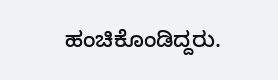ಹಂಚಿಕೊಂಡಿದ್ದರು.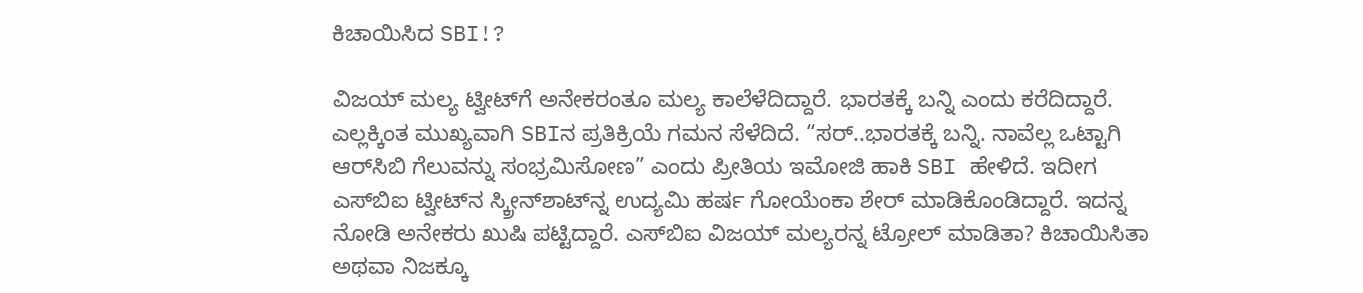ಕಿಚಾಯಿಸಿದ SBI!?

ವಿಜಯ್‌ ಮಲ್ಯ ಟ್ವೀಟ್‌ಗೆ ಅನೇಕರಂತೂ ಮಲ್ಯ ಕಾಲೆಳೆದಿದ್ದಾರೆ. ಭಾರತಕ್ಕೆ ಬನ್ನಿ ಎಂದು ಕರೆದಿದ್ದಾರೆ. ಎಲ್ಲಕ್ಕಿಂತ ಮುಖ್ಯವಾಗಿ SBIನ ಪ್ರತಿಕ್ರಿಯೆ ಗಮನ ಸೆಳೆದಿದೆ. “ಸರ್‌..ಭಾರತಕ್ಕೆ ಬನ್ನಿ. ನಾವೆಲ್ಲ ಒಟ್ಟಾಗಿ ಆರ್‌ಸಿಬಿ ಗೆಲುವನ್ನು ಸಂಭ್ರಮಿಸೋಣ” ಎಂದು ಪ್ರೀತಿಯ ಇಮೋಜಿ ಹಾಕಿ SBI ಹೇಳಿದೆ. ಇದೀಗ ಎಸ್‌ಬಿಐ ಟ್ವೀಟ್‌ನ ಸ್ಕ್ರೀನ್‌ಶಾಟ್‌ನ್ನ ಉದ್ಯಮಿ ಹರ್ಷ ಗೋಯೆಂಕಾ ಶೇರ್‌ ಮಾಡಿಕೊಂಡಿದ್ದಾರೆ. ಇದನ್ನ ನೋಡಿ ಅನೇಕರು ಖುಷಿ ಪಟ್ಟಿದ್ದಾರೆ. ಎಸ್‌ಬಿಐ ವಿಜಯ್‌ ಮಲ್ಯರನ್ನ ಟ್ರೋಲ್‌ ಮಾಡಿತಾ? ಕಿಚಾಯಿಸಿತಾ ಅಥವಾ ನಿಜಕ್ಕೂ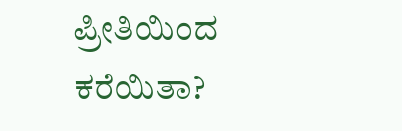ಪ್ರೀತಿಯಿಂದ ಕರೆಯಿತಾ?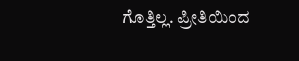ಗೊತ್ತಿಲ್ಲ. ಪ್ರೀತಿಯಿಂದ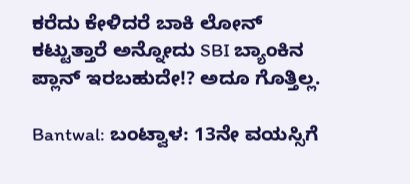ಕರೆದು ಕೇಳಿದರೆ ಬಾಕಿ ಲೋನ್ ಕಟ್ಟುತ್ತಾರೆ ಅನ್ನೋದು SBI ಬ್ಯಾಂಕಿನ ಪ್ಲಾನ್ ಇರಬಹುದೇ!? ಅದೂ ಗೊತ್ತಿಲ್ಲ.

Bantwal: ಬಂಟ್ವಾಳ: 13ನೇ ವಯಸ್ಸಿಗೆ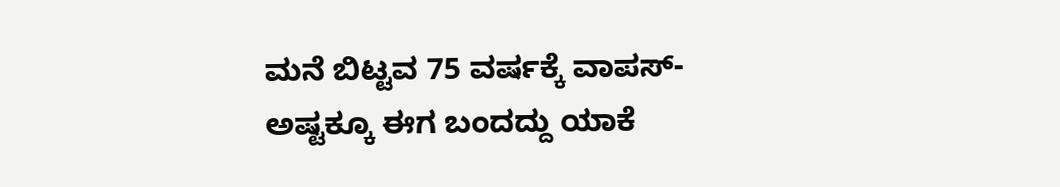ಮನೆ ಬಿಟ್ಟವ 75 ವರ್ಷಕ್ಕೆ ವಾಪಸ್- ಅಷ್ಟಕ್ಕೂ ಈಗ ಬಂದದ್ದು ಯಾಕೆ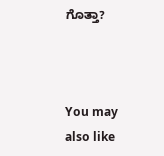ಗೊತ್ತಾ?



You may also like